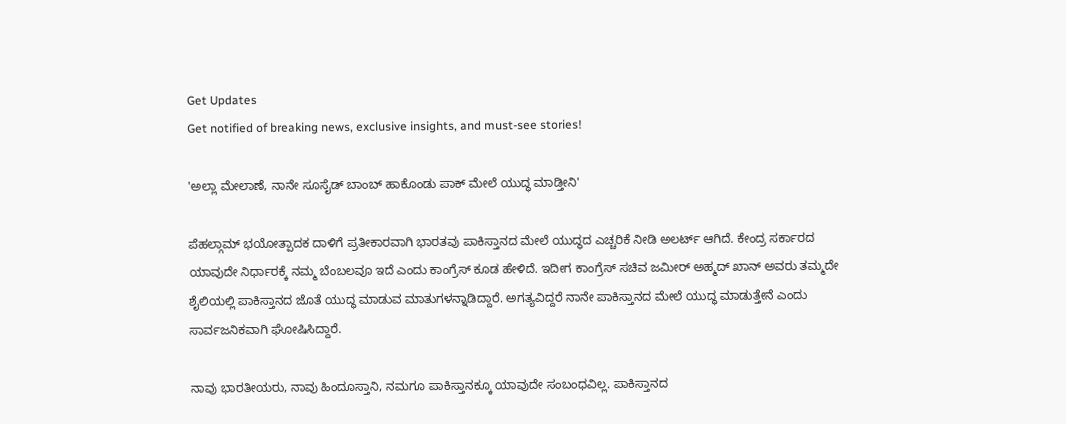Get Updates
Get notified of breaking news, exclusive insights, and must-see stories!

'ಅಲ್ಲಾ ಮೇಲಾಣೆ, ನಾನೇ ಸೂಸೈಡ್‌ ಬಾಂಬ್‌ ಹಾಕೊಂಡು ಪಾಕ್‌ ಮೇಲೆ ಯುದ್ಧ ಮಾಡ್ತೀನಿ'

ಪೆಹಲ್ಗಾಮ್‌ ಭಯೋತ್ಪಾದಕ ದಾಳಿಗೆ ಪ್ರತೀಕಾರವಾಗಿ ಭಾರತವು ಪಾಕಿಸ್ತಾನದ ಮೇಲೆ ಯುದ್ಧದ ಎಚ್ಚರಿಕೆ ನೀಡಿ ಅಲರ್ಟ್‌ ಆಗಿದೆ. ಕೇಂದ್ರ ಸರ್ಕಾರದ ಯಾವುದೇ ನಿರ್ಧಾರಕ್ಕೆ ನಮ್ಮ ಬೆಂಬಲವೂ ಇದೆ ಎಂದು ಕಾಂಗ್ರೆಸ್‌ ಕೂಡ ಹೇಳಿದೆ. ಇದೀಗ ಕಾಂಗ್ರೆಸ್‌ ಸಚಿವ ಜಮೀರ್‌ ಅಹ್ಮದ್‌ ಖಾನ್‌ ಅವರು ತಮ್ಮದೇ ಶೈಲಿಯಲ್ಲಿ ಪಾಕಿಸ್ತಾನದ ಜೊತೆ ಯುದ್ಧ ಮಾಡುವ ಮಾತುಗಳನ್ನಾಡಿದ್ದಾರೆ. ಅಗತ್ಯವಿದ್ದರೆ ನಾನೇ ಪಾಕಿಸ್ತಾನದ ಮೇಲೆ ಯುದ್ಧ ಮಾಡುತ್ತೇನೆ ಎಂದು ಸಾರ್ವಜನಿಕವಾಗಿ ಘೋಷಿಸಿದ್ದಾರೆ.

ನಾವು ಭಾರತೀಯರು, ನಾವು ಹಿಂದೂಸ್ತಾನಿ, ನಮಗೂ ಪಾಕಿಸ್ತಾನಕ್ಕೂ ಯಾವುದೇ ಸಂಬಂಧವಿಲ್ಲ. ಪಾಕಿಸ್ತಾನದ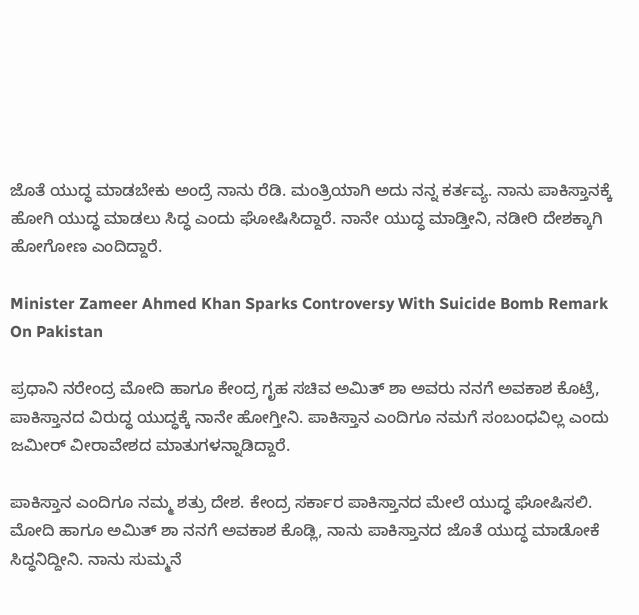ಜೊತೆ ಯುದ್ಧ ಮಾಡಬೇಕು ಅಂದ್ರೆ ನಾನು ರೆಡಿ. ಮಂತ್ರಿಯಾಗಿ ಅದು ನನ್ನ ಕರ್ತವ್ಯ. ನಾನು ಪಾಕಿಸ್ತಾನಕ್ಕೆ ಹೋಗಿ ಯುದ್ಧ ಮಾಡಲು ಸಿದ್ಧ ಎಂದು ಘೋಷಿಸಿದ್ದಾರೆ. ನಾನೇ ಯುದ್ಧ ಮಾಡ್ತೀನಿ, ನಡೀರಿ ದೇಶಕ್ಕಾಗಿ ಹೋಗೋಣ ಎಂದಿದ್ದಾರೆ.

Minister Zameer Ahmed Khan Sparks Controversy With Suicide Bomb Remark On Pakistan

ಪ್ರಧಾನಿ ನರೇಂದ್ರ ಮೋದಿ ಹಾಗೂ ಕೇಂದ್ರ ಗೃಹ ಸಚಿವ ಅಮಿತ್ ಶಾ ಅವರು ನನಗೆ ಅವಕಾಶ ಕೊಟ್ರೆ, ಪಾಕಿಸ್ತಾನದ ವಿರುದ್ಧ ಯುದ್ಧಕ್ಕೆ ನಾನೇ ಹೋಗ್ತೀನಿ. ಪಾಕಿಸ್ತಾನ ಎಂದಿಗೂ ನಮಗೆ ಸಂಬಂಧವಿಲ್ಲ ಎಂದು ಜಮೀರ್‌ ವೀರಾವೇಶದ ಮಾತುಗಳನ್ನಾಡಿದ್ದಾರೆ.

ಪಾಕಿಸ್ತಾನ ಎಂದಿಗೂ ನಮ್ಮ ಶತ್ರು ದೇಶ. ಕೇಂದ್ರ ಸರ್ಕಾರ ಪಾಕಿಸ್ತಾನದ ಮೇಲೆ ಯುದ್ಧ ಘೋಷಿಸಲಿ. ಮೋದಿ ಹಾಗೂ ಅಮಿತ್ ಶಾ ನನಗೆ ಅವಕಾಶ ಕೊಡ್ಲಿ, ನಾನು ಪಾಕಿಸ್ತಾನದ ಜೊತೆ ಯುದ್ಧ ಮಾಡೋಕೆ ಸಿದ್ಧನಿದ್ದೀನಿ. ನಾನು ಸುಮ್ಮನೆ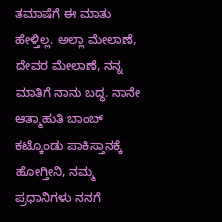ತಮಾಷೆಗೆ ಈ ಮಾತು ಹೇಳ್ತಿಲ್ಲ. ಅಲ್ಲಾ ಮೇಲಾಣೆ, ದೇವರ ಮೇಲಾಣೆ, ನನ್ನ ಮಾತಿಗೆ ನಾನು ಬದ್ಧ. ನಾನೇ ಆತ್ಮಾಹುತಿ ಬಾಂಬ್‌ ಕಟ್ಕೊಂಡು ಪಾಕಿಸ್ತಾನಕ್ಕೆ ಹೋಗ್ತೀನಿ, ನಮ್ಮ ಪ್ರಧಾನಿಗಳು ನನಗೆ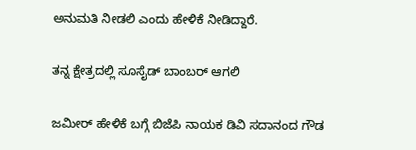ಅನುಮತಿ ನೀಡಲಿ ಎಂದು ಹೇಳಿಕೆ ನೀಡಿದ್ದಾರೆ.

ತನ್ನ ಕ್ಷೇತ್ರದಲ್ಲಿ ಸೂಸೈಡ್‌ ಬಾಂಬರ್‌ ಆಗಲಿ

ಜಮೀರ್‌ ಹೇಳಿಕೆ ಬಗ್ಗೆ ಬಿಜೆಪಿ ನಾಯಕ ಡಿವಿ ಸದಾನಂದ ಗೌಡ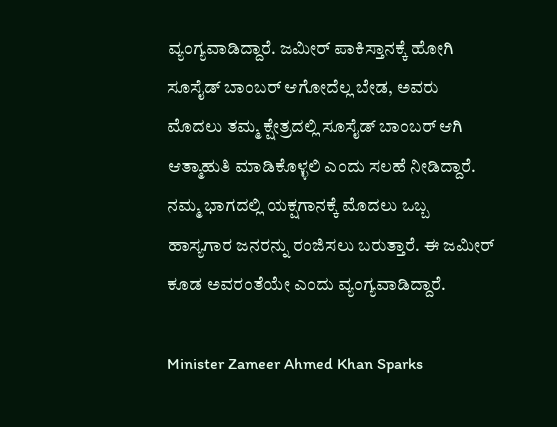ವ್ಯಂಗ್ಯವಾಡಿದ್ದಾರೆ. ಜಮೀರ್ ಪಾಕಿಸ್ತಾನಕ್ಕೆ ಹೋಗಿ ಸೂಸೈಡ್ ಬಾಂಬರ್ ಆಗೋದೆಲ್ಲ ಬೇಡ, ಅವರು ಮೊದಲು ತಮ್ಮ ಕ್ಷೇತ್ರದಲ್ಲಿ ಸೂಸೈಡ್ ಬಾಂಬರ್ ಆಗಿ ಆತ್ಮಾಹುತಿ ಮಾಡಿಕೊಳ್ಳಲಿ ಎಂದು ಸಲಹೆ ನೀಡಿದ್ದಾರೆ. ನಮ್ಮ ಭಾಗದಲ್ಲಿ ಯಕ್ಷಗಾನಕ್ಕೆ ಮೊದಲು ಒಬ್ಬ ಹಾಸ್ಯಗಾರ ಜನರನ್ನು ರಂಜಿಸಲು ಬರುತ್ತಾರೆ. ಈ ಜಮೀರ್ ಕೂಡ ಅವರಂತೆಯೇ ಎಂದು ವ್ಯಂಗ್ಯವಾಡಿದ್ದಾರೆ.

Minister Zameer Ahmed Khan Sparks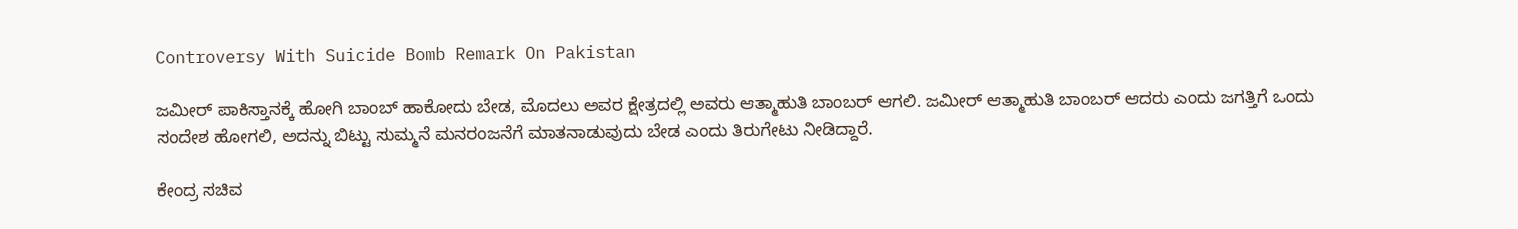Controversy With Suicide Bomb Remark On Pakistan

ಜಮೀರ್‌ ಪಾಕಿಸ್ತಾನಕ್ಕೆ ಹೋಗಿ ಬಾಂಬ್ ಹಾಕೋದು ಬೇಡ, ಮೊದಲು ಅವರ ಕ್ಷೇತ್ರದಲ್ಲಿ ಅವರು ಆತ್ಮಾಹುತಿ ಬಾಂಬರ್ ಆಗಲಿ. ಜಮೀರ್ ಆತ್ಮಾಹುತಿ ಬಾಂಬರ್ ಆದರು ಎಂದು ಜಗತ್ತಿಗೆ ಒಂದು ಸಂದೇಶ ಹೋಗಲಿ, ಅದನ್ನು ಬಿಟ್ಟು ಸುಮ್ಮನೆ ಮನರಂಜನೆಗೆ ಮಾತನಾಡುವುದು ಬೇಡ ಎಂದು ತಿರುಗೇಟು ನೀಡಿದ್ದಾರೆ.

ಕೇಂದ್ರ ಸಚಿವ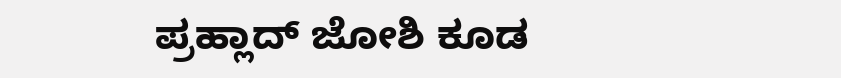ಪ್ರಹ್ಲಾದ್‌ ಜೋಶಿ ಕೂಡ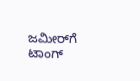ಜಮೀರ್‌ಗೆ ಟಾಂಗ್‌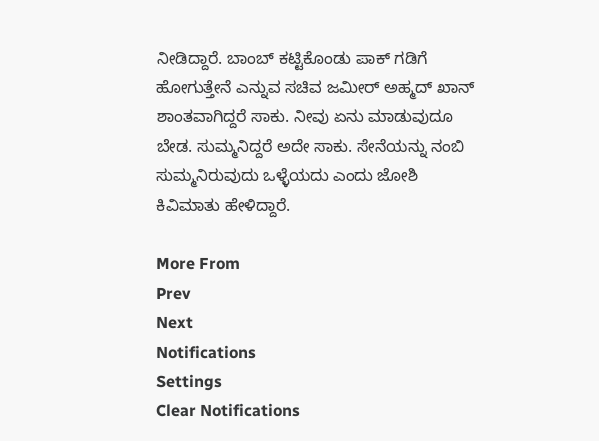ನೀಡಿದ್ದಾರೆ. ಬಾಂಬ್ ಕಟ್ಟಿಕೊಂಡು ಪಾಕ್ ಗಡಿಗೆ ಹೋಗುತ್ತೇನೆ ಎನ್ನುವ ಸಚಿವ ಜಮೀರ್ ಅಹ್ಮದ್ ಖಾನ್‌ ಶಾಂತವಾಗಿದ್ದರೆ ಸಾಕು. ನೀವು ಏನು ಮಾಡುವುದೂ ಬೇಡ. ಸುಮ್ಮನಿದ್ದರೆ ಅದೇ ಸಾಕು. ಸೇನೆಯನ್ನು ನಂಬಿ ಸುಮ್ಮನಿರುವುದು ಒಳ್ಳೆಯದು ಎಂದು ಜೋಶಿ ಕಿವಿಮಾತು ಹೇಳಿದ್ದಾರೆ.

More From
Prev
Next
Notifications
Settings
Clear Notifications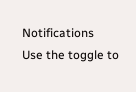Notifications
Use the toggle to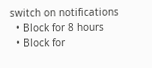switch on notifications
  • Block for 8 hours
  • Block for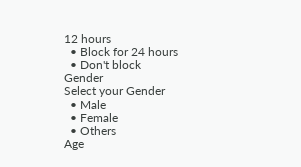12 hours
  • Block for 24 hours
  • Don't block
Gender
Select your Gender
  • Male
  • Female
  • Others
Age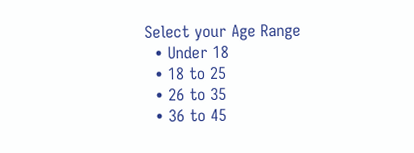Select your Age Range
  • Under 18
  • 18 to 25
  • 26 to 35
  • 36 to 45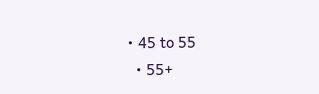• 45 to 55
  • 55+